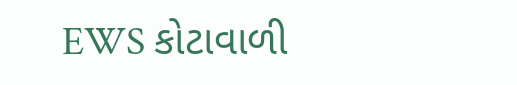EWS કોટાવાળી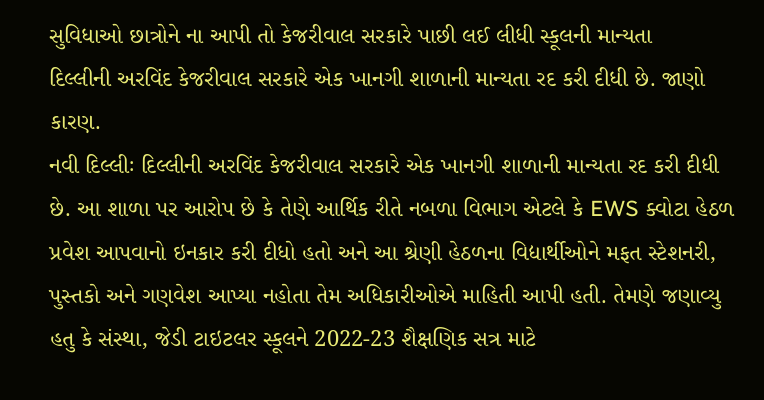સુવિધાઓ છાત્રોને ના આપી તો કેજરીવાલ સરકારે પાછી લઈ લીધી સ્કૂલની માન્યતા
દિલ્લીની અરવિંદ કેજરીવાલ સરકારે એક ખાનગી શાળાની માન્યતા રદ કરી દીધી છે. જાણો કારણ.
નવી દિલ્લીઃ દિલ્લીની અરવિંદ કેજરીવાલ સરકારે એક ખાનગી શાળાની માન્યતા રદ કરી દીધી છે. આ શાળા પર આરોપ છે કે તેણે આર્થિક રીતે નબળા વિભાગ એટલે કે EWS ક્વોટા હેઠળ પ્રવેશ આપવાનો ઇનકાર કરી દીધો હતો અને આ શ્રેણી હેઠળના વિદ્યાર્થીઓને મફત સ્ટેશનરી, પુસ્તકો અને ગણવેશ આપ્યા નહોતા તેમ અધિકારીઓએ માહિતી આપી હતી. તેમણે જણાવ્યુ હતુ કે સંસ્થા, જેડી ટાઇટલર સ્કૂલને 2022-23 શૈક્ષણિક સત્ર માટે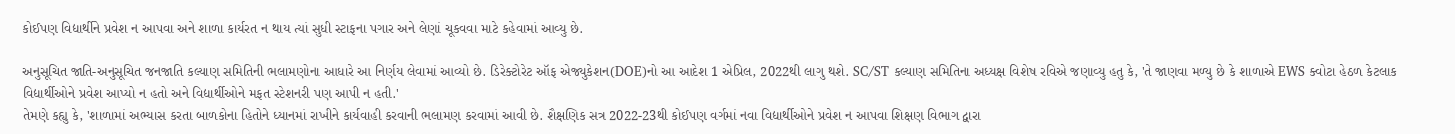કોઈપણ વિદ્યાર્થીને પ્રવેશ ન આપવા અને શાળા કાર્યરત ન થાય ત્યાં સુધી સ્ટાફના પગાર અને લેણાં ચૂકવવા માટે કહેવામાં આવ્યુ છે.

અનુસૂચિત જાતિ-અનુસૂચિત જનજાતિ કલ્યાણ સમિતિની ભલામણોના આધારે આ નિર્ણય લેવામાં આવ્યો છે. ડિરેક્ટોરેટ ઑફ એજ્યુકેશન(DOE)નો આ આદેશ 1 એપ્રિલ, 2022થી લાગુ થશે. SC/ST કલ્યાણ સમિતિના અધ્યક્ષ વિશેષ રવિએ જણાવ્યુ હતુ કે, 'તે જાણવા મળ્યુ છે કે શાળાએ EWS ક્વોટા હેઠળ કેટલાક વિદ્યાર્થીઓને પ્રવેશ આપ્યો ન હતો અને વિદ્યાર્થીઓને મફત સ્ટેશનરી પણ આપી ન હતી.'
તેમણે કહ્યુ કે, 'શાળામાં અભ્યાસ કરતા બાળકોના હિતોને ધ્યાનમાં રાખીને કાર્યવાહી કરવાની ભલામણ કરવામાં આવી છે. શૈક્ષણિક સત્ર 2022-23થી કોઈપણ વર્ગમાં નવા વિદ્યાર્થીઓને પ્રવેશ ન આપવા શિક્ષણ વિભાગ દ્વારા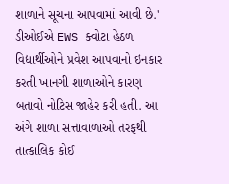શાળાને સૂચના આપવામાં આવી છે.' ડીઓઈએ EWS ક્વોટા હેઠળ વિદ્યાર્થીઓને પ્રવેશ આપવાનો ઇનકાર કરતી ખાનગી શાળાઓને કારણ બતાવો નોટિસ જાહેર કરી હતી. આ અંગે શાળા સત્તાવાળાઓ તરફથી તાત્કાલિક કોઈ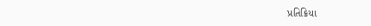પ્રતિક્રિયા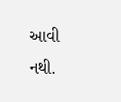આવી નથી.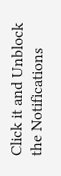Click it and Unblock the Notifications